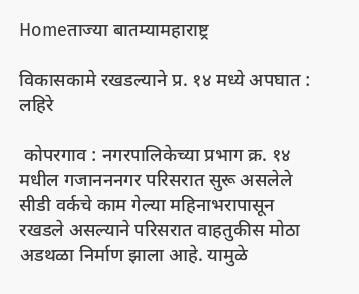Homeताज्या बातम्यामहाराष्ट्र

विकासकामे रखडल्याने प्र. १४ मध्ये अपघात : लहिरे

 कोपरगाव : नगरपालिकेच्या प्रभाग क्र. १४ मधील गजानननगर परिसरात सुरू असलेले सीडी वर्कचे काम गेल्या महिनाभरापासून रखडले असल्याने परिसरात वाहतुकीस मोठा अडथळा निर्माण झाला आहे. यामुळे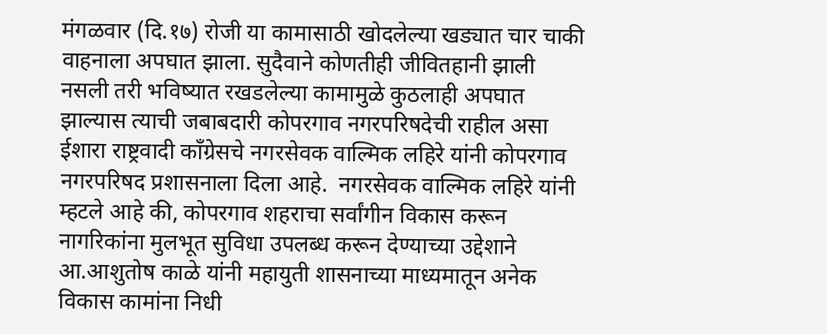मंगळवार (दि.१७) रोजी या कामासाठी खोदलेल्या खड्यात चार चाकी वाहनाला अपघात झाला. सुदैवाने कोणतीही जीवितहानी झाली नसली तरी भविष्यात रखडलेल्या कामामुळे कुठलाही अपघात झाल्यास त्याची जबाबदारी कोपरगाव नगरपरिषदेची राहील असा ईशारा राष्ट्रवादी कॉंग्रेसचे नगरसेवक वाल्मिक लहिरे यांनी कोपरगाव नगरपरिषद प्रशासनाला दिला आहे.  नगरसेवक वाल्मिक लहिरे यांनी म्हटले आहे की, कोपरगाव शहराचा सर्वांगीन विकास करून नागरिकांना मुलभूत सुविधा उपलब्ध करून देण्याच्या उद्देशाने आ.आशुतोष काळे यांनी महायुती शासनाच्या माध्यमातून अनेक विकास कामांना निधी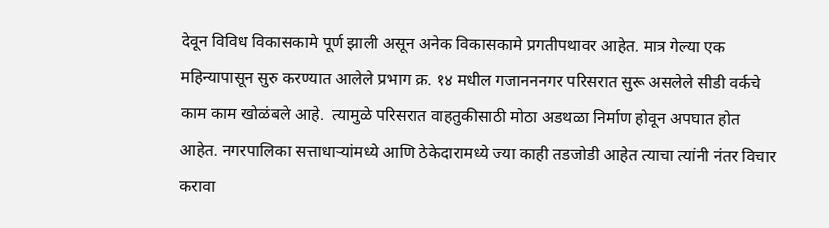देवून विविध विकासकामे पूर्ण झाली असून अनेक विकासकामे प्रगतीपथावर आहेत. मात्र गेल्या एक महिन्यापासून सुरु करण्यात आलेले प्रभाग क्र. १४ मधील गजानननगर परिसरात सुरू असलेले सीडी वर्कचे काम काम खोळंबले आहे.  त्यामुळे परिसरात वाहतुकीसाठी मोठा अडथळा निर्माण होवून अपघात होत आहेत. नगरपालिका सत्ताधाऱ्यांमध्ये आणि ठेकेदारामध्ये ज्या काही तडजोडी आहेत त्याचा त्यांनी नंतर विचार करावा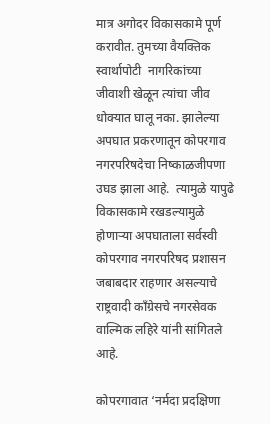मात्र अगोदर विकासकामे पूर्ण करावीत. तुमच्या वैयक्तिक स्वार्थापोटी  नागरिकांच्या जीवाशी खेळून त्यांचा जीव धोक्यात घालू नका. झालेल्या अपघात प्रकरणातून कोपरगाव नगरपरिषदेचा निष्काळजीपणा उघड झाला आहे.  त्यामुळे यापुढे विकासकामे रखडल्यामुळे होणाऱ्या अपघाताला सर्वस्वी कोपरगाव नगरपरिषद प्रशासन जबाबदार राहणार असल्याचे राष्ट्रवादी कॉंग्रेसचे नगरसेवक वाल्मिक लहिरे यांनी सांगितले आहे.

कोपरगावात ‘नर्मदा प्रदक्षिणा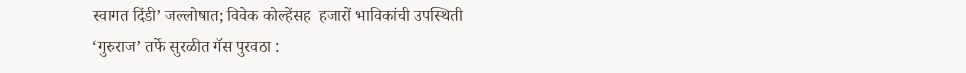स्वागत दिंडी’ जल्लोषात; विवेक कोल्हेंसह  हजारों भाविकांची उपस्थिती
‘गुरुराज’ तर्फे सुरळीत गॅस पुरवठा :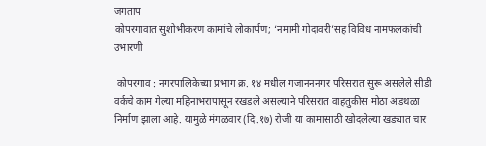जगताप
कोपरगावात सुशोभीकरण कामांचे लोकार्पण; ‘नमामी गोदावरी’सह विविध नामफलकांची उभारणी

 कोपरगाव : नगरपालिकेच्या प्रभाग क्र. १४ मधील गजानननगर परिसरात सुरू असलेले सीडी वर्कचे काम गेल्या महिनाभरापासून रखडले असल्याने परिसरात वाहतुकीस मोठा अडथळा निर्माण झाला आहे. यामुळे मंगळवार (दि.१७) रोजी या कामासाठी खोदलेल्या खड्यात चार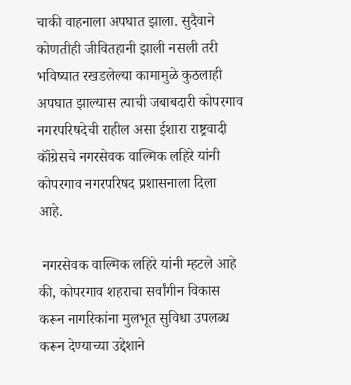चाकी वाहनाला अपघात झाला. सुदैवाने कोणतीही जीवितहानी झाली नसली तरी भविष्यात रखडलेल्या कामामुळे कुठलाही अपघात झाल्यास त्याची जबाबदारी कोपरगाव नगरपरिषदेची राहील असा ईशारा राष्ट्रवादी कॉंग्रेसचे नगरसेवक वाल्मिक लहिरे यांनी कोपरगाव नगरपरिषद प्रशासनाला दिला आहे.

 नगरसेवक वाल्मिक लहिरे यांनी म्हटले आहे की, कोपरगाव शहराचा सर्वांगीन विकास करून नागरिकांना मुलभूत सुविधा उपलब्ध करून देण्याच्या उद्देशाने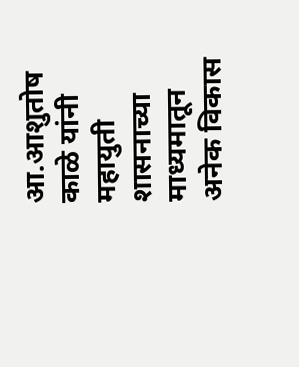आ.आशुतोष काळे यांनी महायुती शासनाच्या माध्यमातून अनेक विकास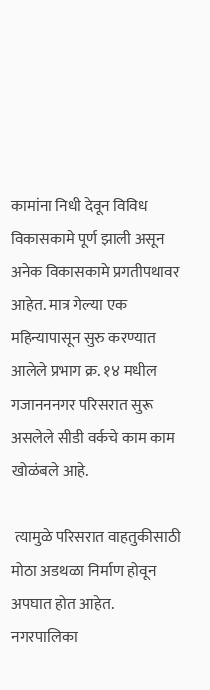कामांना निधी देवून विविध विकासकामे पूर्ण झाली असून अनेक विकासकामे प्रगतीपथावर आहेत. मात्र गेल्या एक महिन्यापासून सुरु करण्यात आलेले प्रभाग क्र. १४ मधील गजानननगर परिसरात सुरू असलेले सीडी वर्कचे काम काम खोळंबले आहे.

 त्यामुळे परिसरात वाहतुकीसाठी मोठा अडथळा निर्माण होवून अपघात होत आहेत. नगरपालिका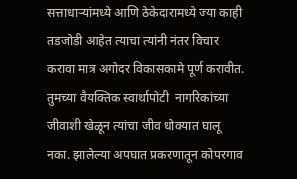सत्ताधाऱ्यांमध्ये आणि ठेकेदारामध्ये ज्या काही तडजोडी आहेत त्याचा त्यांनी नंतर विचार करावा मात्र अगोदर विकासकामे पूर्ण करावीत. तुमच्या वैयक्तिक स्वार्थापोटी  नागरिकांच्या जीवाशी खेळून त्यांचा जीव धोक्यात घालू नका. झालेल्या अपघात प्रकरणातून कोपरगाव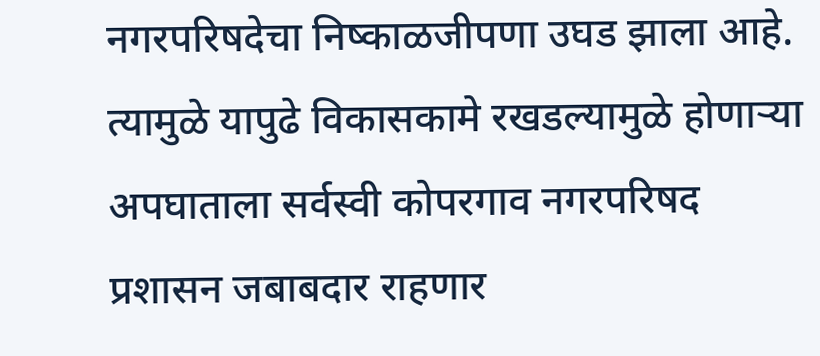नगरपरिषदेचा निष्काळजीपणा उघड झाला आहे.  त्यामुळे यापुढे विकासकामे रखडल्यामुळे होणाऱ्या अपघाताला सर्वस्वी कोपरगाव नगरपरिषद प्रशासन जबाबदार राहणार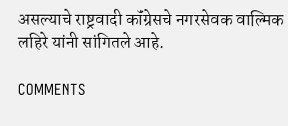असल्याचे राष्ट्रवादी कॉंग्रेसचे नगरसेवक वाल्मिक लहिरे यांनी सांगितले आहे.

COMMENTS